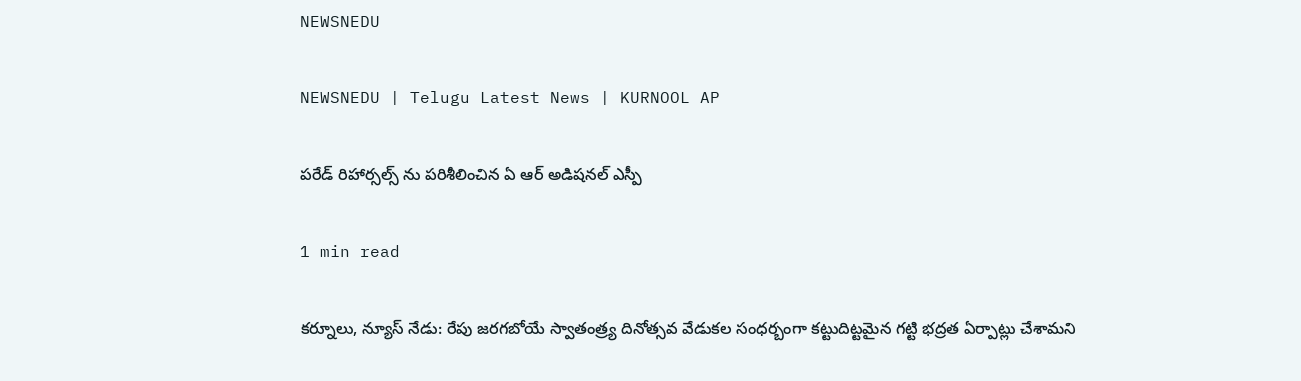NEWSNEDU

NEWSNEDU | Telugu Latest News | KURNOOL AP

పరేడ్ రిహార్సల్స్ ను పరిశీలించిన ఏ ఆర్ అడిషనల్ ఎస్పీ

1 min read

కర్నూలు, న్యూస్ నేడు: రేపు జరగబోయే స్వాతంత్ర్య దినోత్సవ వేడుకల సంధర్బంగా కట్టుదిట్టమైన గట్టి భద్రత ఏర్పాట్లు చేశామని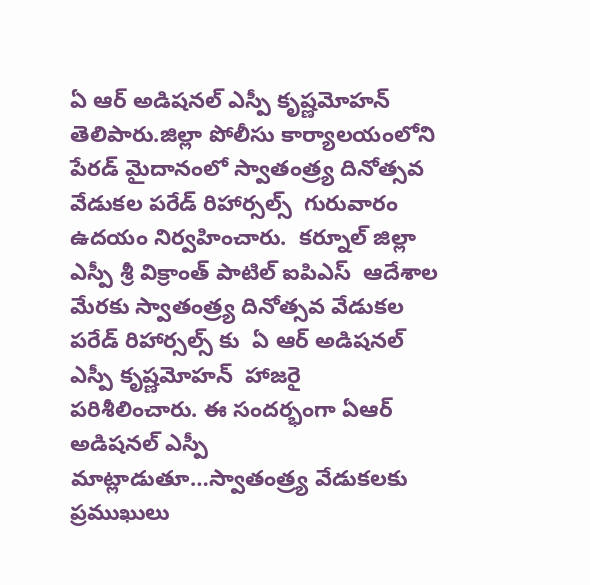ఏ ఆర్ అడిషనల్ ఎస్పీ కృష్ణమోహన్  తెలిపారు.జిల్లా పోలీసు కార్యాలయంలోని పేరడ్ మైదానంలో స్వాతంత్ర్య దినోత్సవ వేడుకల పరేడ్ రిహార్సల్స్  గురువారం ఉదయం నిర్వహించారు.  కర్నూల్ జిల్లా ఎస్పీ శ్రీ విక్రాంత్ పాటిల్ ఐపిఎస్  ఆదేశాల మేరకు స్వాతంత్ర్య దినోత్సవ వేడుకల పరేడ్ రిహార్సల్స్ కు  ఏ ఆర్ అడిషనల్ ఎస్పీ కృష్ణమోహన్  హాజరై  పరిశీలించారు. ఈ సందర్భంగా ఏఆర్ అడిషనల్ ఎస్పీ  మాట్లాడుతూ…స్వాతంత్ర్య వేడుకలకు ప్రముఖులు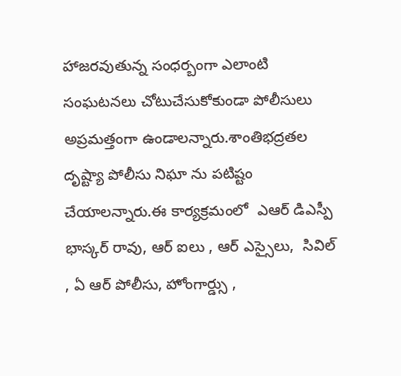హాజరవుతున్న సంధర్బంగా ఎలాంటి సంఘటనలు చోటుచేసుకోకుండా పోలీసులు అప్రమత్తంగా ఉండాలన్నారు.శాంతిభద్రతల దృష్ట్యా పోలీసు నిఘా ను పటిష్టం చేయాలన్నారు.ఈ కార్యక్రమంలో  ఎఆర్ డిఎస్పీ భాస్కర్ రావు, ఆర్ ఐలు , ఆర్ ఎస్సైలు,  సివిల్ , ఏ ఆర్ పోలీసు, హోంగార్డ్సు ,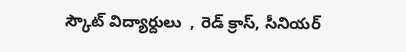స్కౌట్ విద్యార్దులు  , రెడ్ క్రాస్, సీనియర్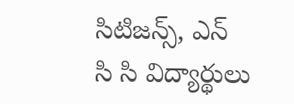సిటిజన్స్, ఎన్ సి సి విద్యార్థులు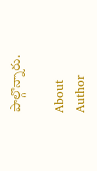పాల్గొన్నారు.

About Author